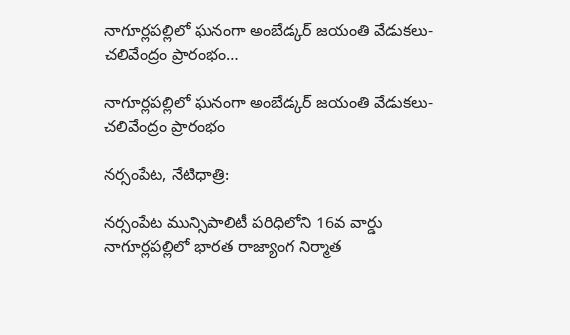నాగూర్లపల్లిలో ఘనంగా అంబేడ్కర్ జయంతి వేడుకలు-చలివేంద్రం ప్రారంభం…

నాగూర్లపల్లిలో ఘనంగా అంబేడ్కర్ జయంతి వేడుకలు-చలివేంద్రం ప్రారంభం

నర్సంపేట, నేటిధాత్రి:

నర్సంపేట మున్సిపాలిటీ పరిధిలోని 16వ వార్డు నాగూర్లపల్లిలో భారత రాజ్యాంగ నిర్మాత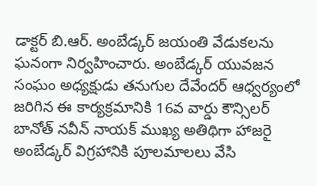డాక్టర్ బి.ఆర్. అంబేడ్కర్ జయంతి వేడుకలను ఘనంగా నిర్వహించారు. అంబేడ్కర్ యువజన సంఘం అధ్యక్షుడు తనుగుల దేవేందర్ ఆధ్వర్యంలో జరిగిన ఈ కార్యక్రమానికి 16వ వార్డు కౌన్సిలర్ బానోత్ నవీన్ నాయక్ ముఖ్య అతిథిగా హాజరై అంబేడ్కర్ విగ్రహానికి పూలమాలలు వేసి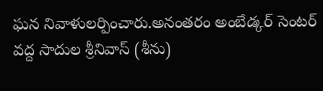ఘన నివాళులర్పించారు.అనంతరం అంబేడ్కర్ సెంటర్ వద్ద సాదుల శ్రీనివాస్ (శీను)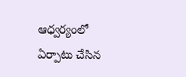ఆధ్వర్యంలో ఏర్పాటు చేసిన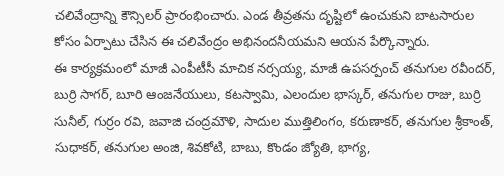చలివేంద్రాన్ని కౌన్సిలర్ ప్రారంభించారు. ఎండ తీవ్రతను దృష్టిలో ఉంచుకుని బాటసారుల కోసం ఏర్పాటు చేసిన ఈ చలివేంద్రం అభినందనీయమని ఆయన పేర్కొన్నారు.
ఈ కార్యక్రమంలో మాజీ ఎంపీటీసీ మాచిక నర్సయ్య, మాజీ ఉపసర్పంచ్ తనుగుల రవీందర్, బుర్రి సాగర్, బూరి ఆంజనేయులు, కటస్వామి, ఎలందుల భాస్కర్, తనుగుల రాజు, బుర్రి సునీల్, గుర్రం రవి, జవాజి చంద్రమౌళి, సాదుల ముత్తిలింగం, కరుణాకర్, తనుగుల శ్రీకాంత్, సుధాకర్, తనుగుల అంజి, శివకోటి, బాబు, కొండం జ్యోతి, భాగ్య,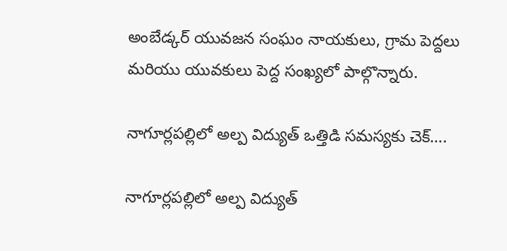అంబేడ్కర్ యువజన సంఘం నాయకులు, గ్రామ పెద్దలు మరియు యువకులు పెద్ద సంఖ్యలో పాల్గొన్నారు.

నాగూర్లపల్లిలో అల్ప విద్యుత్ ఒత్తిడి సమస్యకు చెక్….

నాగూర్లపల్లిలో అల్ప విద్యుత్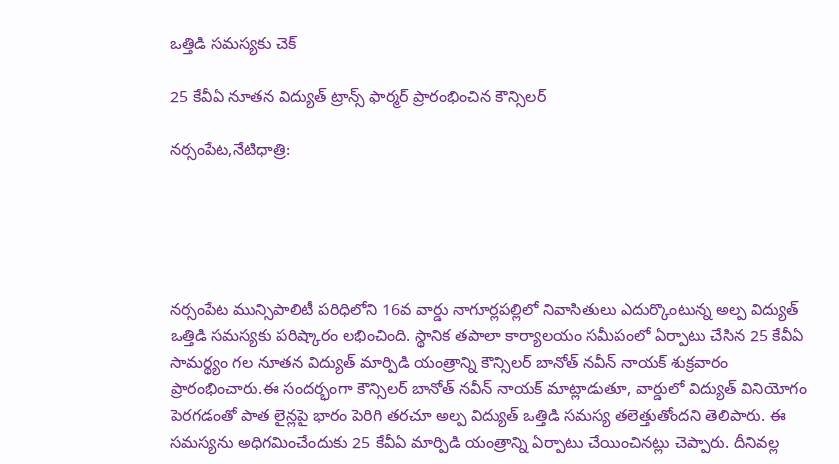ఒత్తిడి సమస్యకు చెక్

25 కేవీఏ నూతన విద్యుత్ ట్రాన్స్ ఫార్మర్ ప్రారంభించిన కౌన్సిలర్

నర్సంపేట,నేటిధాత్రి:





నర్సంపేట మున్సిపాలిటీ పరిధిలోని 16వ వార్డు నాగూర్లపల్లిలో నివాసితులు ఎదుర్కొంటున్న అల్ప విద్యుత్ ఒత్తిడి సమస్యకు పరిష్కారం లభించింది. స్థానిక తపాలా కార్యాలయం సమీపంలో ఏర్పాటు చేసిన 25 కేవీఏ సామర్థ్యం గల నూతన విద్యుత్ మార్పిడి యంత్రాన్ని కౌన్సిలర్ బానోత్ నవీన్ నాయక్ శుక్రవారం ప్రారంభించారు.ఈ సందర్భంగా కౌన్సిలర్ బానోత్ నవీన్ నాయక్ మాట్లాడుతూ, వార్డులో విద్యుత్ వినియోగం పెరగడంతో పాత లైన్లపై భారం పెరిగి తరచూ అల్ప విద్యుత్ ఒత్తిడి సమస్య తలెత్తుతోందని తెలిపారు. ఈ సమస్యను అధిగమించేందుకు 25 కేవీఏ మార్పిడి యంత్రాన్ని ఏర్పాటు చేయించినట్లు చెప్పారు. దీనివల్ల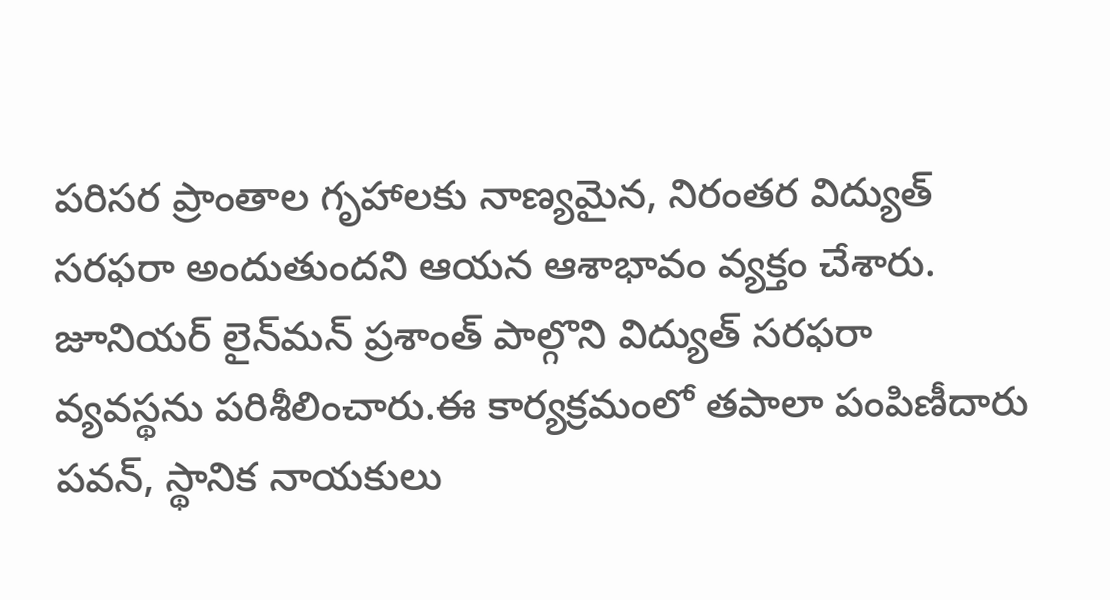పరిసర ప్రాంతాల గృహాలకు నాణ్యమైన, నిరంతర విద్యుత్ సరఫరా అందుతుందని ఆయన ఆశాభావం వ్యక్తం చేశారు. జూనియర్ లైన్‌మన్ ప్రశాంత్ పాల్గొని విద్యుత్ సరఫరా వ్యవస్థను పరిశీలించారు.ఈ కార్యక్రమంలో తపాలా పంపిణీదారు పవన్, స్థానిక నాయకులు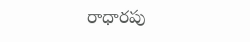రాధారపు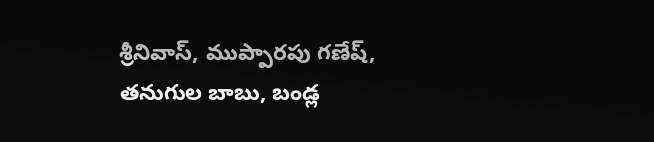శ్రీనివాస్, ముప్పారపు గణేష్, తనుగుల బాబు, బండ్ల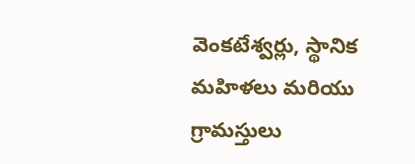వెంకటేశ్వర్లు, స్థానిక మహిళలు మరియు గ్రామస్తులు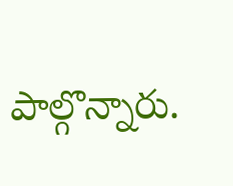పాల్గొన్నారు.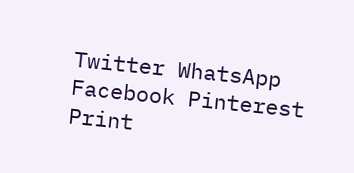Twitter WhatsApp Facebook Pinterest Print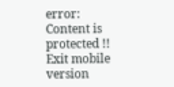error: Content is protected !!
Exit mobile version